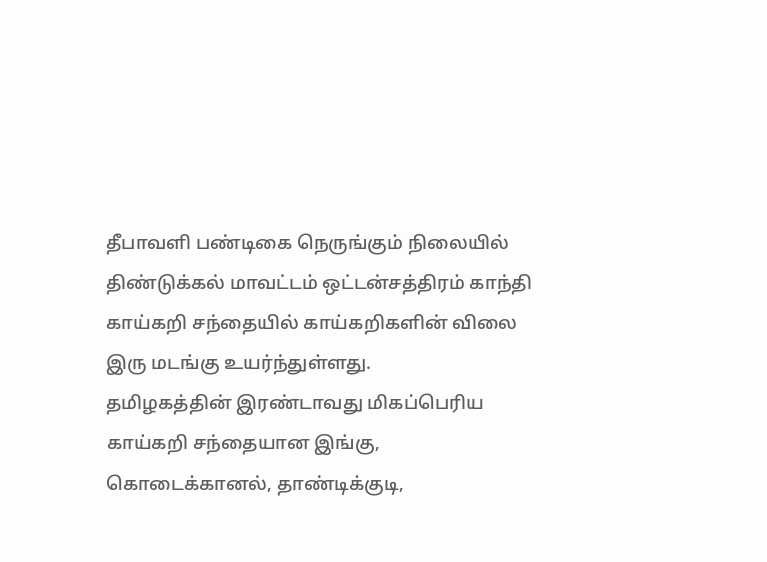தீபாவளி பண்டிகை நெருங்கும் நிலையில் திண்டுக்கல் மாவட்டம் ஒட்டன்சத்திரம் காந்தி காய்கறி சந்தையில் காய்கறிகளின் விலை இரு மடங்கு உயர்ந்துள்ளது.
தமிழகத்தின் இரண்டாவது மிகப்பெரிய காய்கறி சந்தையான இங்கு, கொடைக்கானல், தாண்டிக்குடி,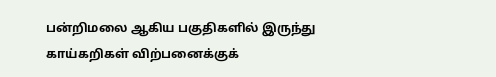பன்றிமலை ஆகிய பகுதிகளில் இருந்து காய்கறிகள் விற்பனைக்குக்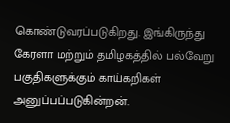கொண்டுவரப்படுகிறது. இங்கிருந்து கேரளா மற்றும் தமிழகத்தில் பல்வேறு பகுதிகளுக்கும் காய்கறிகள் அனுப்பப்படுகின்றன்.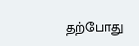தற்போது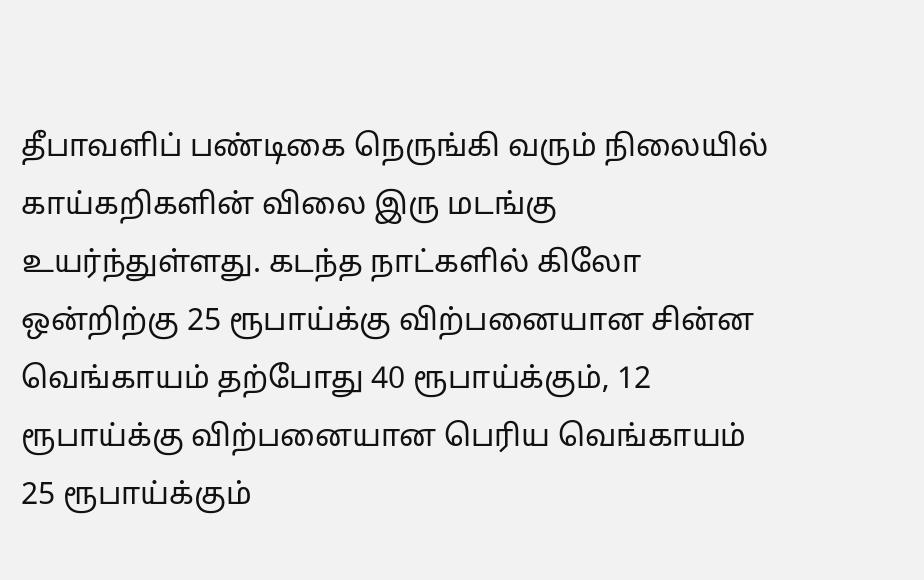தீபாவளிப் பண்டிகை நெருங்கி வரும் நிலையில் காய்கறிகளின் விலை இரு மடங்கு உயர்ந்துள்ளது. கடந்த நாட்களில் கிலோ ஒன்றிற்கு 25 ரூபாய்க்கு விற்பனையான சின்ன வெங்காயம் தற்போது 40 ரூபாய்க்கும், 12 ரூபாய்க்கு விற்பனையான பெரிய வெங்காயம் 25 ரூபாய்க்கும்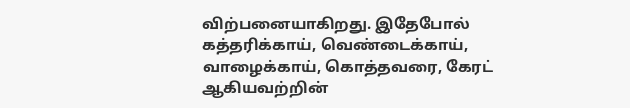விற்பனையாகிறது. இதேபோல் கத்தரிக்காய், வெண்டைக்காய், வாழைக்காய், கொத்தவரை, கேரட் ஆகியவற்றின்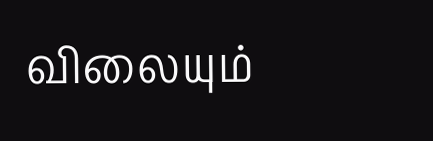விலையும்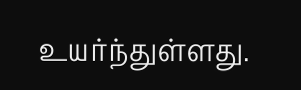உயர்ந்துள்ளது.